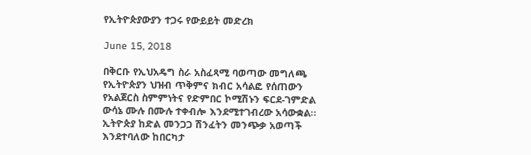የኢትዮጵያውያን ተጋሩ የውይይት መድረክ

June 15, 2018

በቅርቡ የኢህአዴግ ስራ አስፈጻሚ ባወጣው መግለጫ የኢትዮጵያን ህዝብ ጥቅምና ክብር አሳልፎ የሰጠውን የአልጀርስ ስምምነትና የድምበር ኮሚሽኑን ፍርደ-ገምድል ውሳኔ ሙሉ በሙሉ ተቀብሎ እንደሚተገብረው አሳውቋል፡፡ ኢትዮጵያ ከድል መንጋጋ ሽንፈትን መንጭቃ አወጣች እንደተባለው ከበርካታ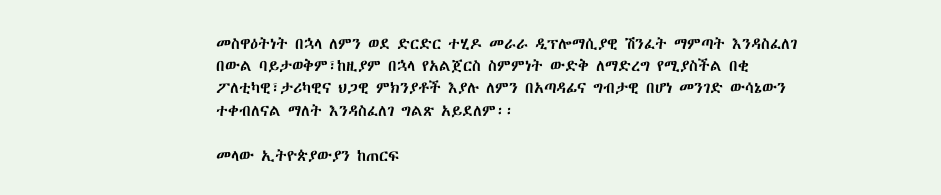መስዋዕትነት በኋላ ለምን ወደ ድርድር ተሂዶ መራራ ዲፕሎማሲያዊ ሽንፈት ማምጣት እንዳስፈለገ በውል ባይታወቅም፣ከዚያም በኋላ የአልጀርስ ስምምነት ውድቅ ለማድረግ የሚያስችል በቂ ፖለቲካዊ፣ታሪካዊና ህጋዊ ምክንያቶች እያሉ ለምን በአጣዳፊና ግብታዊ በሆነ መንገድ ውሳኔውን ተቀብለናል ማለት እንዳስፈለገ ግልጽ አይደለም፡፡

መላው ኢትዮጵያውያን ከጠርፍ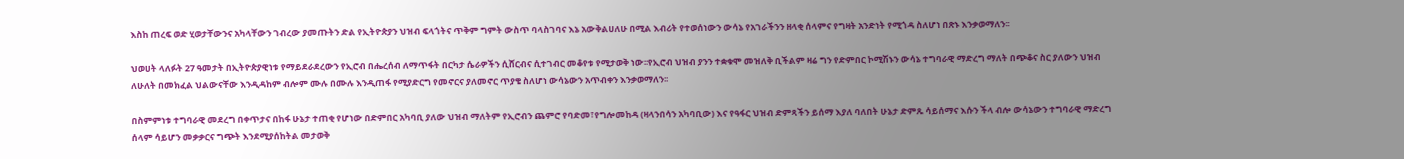እስከ ጠረፍ ወድ ሂወታቸውንና አካላቸውን ገብረው ያመጡትን ድል የኢትዮጵያን ህዝብ ፍላጎትና ጥቅም ግምት ውስጥ ባላስገባና እኔ አውቅልሀለሁ በሚል እብሪት የተወሰነውን ውሳኔ የአገራችንን ዘላቂ ሰላምና የግዛት አንድነት የሚጎዳ ስለሆነ በጽኑ እንቃወማለን፡፡

ህወሀት ላለፉት 27 ዓመታት በኢትዮጵያዊነቱ የማይደራደረውን የኢሮብ በሔረሰብ ለማጥፋት በርካታ ሴራዎችን ሲሸርብና ሲተገብር መቆየቱ የሚታወቅ ነው፡፡የኢሮብ ህዝብ ያንን ተቋቁሞ መዝለቅ ቢችልም ዛሬ ግን የድምበር ኮሚሽኑን ውሳኔ ተግባራዊ ማድረግ ማለት በጭቆና ስር ያለውን ህዝብ ለሁለት በመክፈል ህልውናቸው እንዲዳከም ብሎም ሙሉ በሙሉ እንዲጠፋ የሚያድርግ የመኖርና ያለመኖር ጥያቄ ስለሆነ ውሳኔውን አጥብቀን እንቃወማለን፡፡

በስምምነቱ ተግባራዊ መደረግ በቀጥታና በከፋ ሁኔታ ተጠቂ የሆነው በድምበር አካባቢ ያለው ህዝብ ማለትም የኢሮብን ጨምሮ የባድመ፣የግሎመከዳ (ዛላንበሳን አካባቢው) እና የዓፋር ህዝብ ድምጻችን ይሰማ እያለ ባለበት ሁኔታ ድምጹ ሳይሰማና እሱን ችላ ብሎ ውሳኔውን ተግባራዊ ማድረግ ሰላም ሳይሆን መቃቃርና ግጭት እንደሚያሰከትል መታወቅ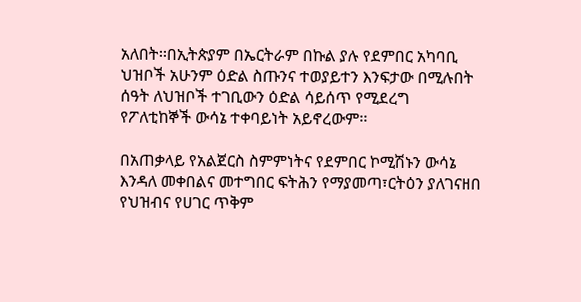አለበት፡፡በኢትጵያም በኤርትራም በኩል ያሉ የደምበር አካባቢ ህዝቦች አሁንም ዕድል ስጡንና ተወያይተን እንፍታው በሚሉበት ሰዓት ለህዝቦች ተገቢውን ዕድል ሳይሰጥ የሚደረግ የፖለቲከኞች ውሳኔ ተቀባይነት አይኖረውም፡፡

በአጠቃላይ የአልጀርስ ስምምነትና የደምበር ኮሚሽኑን ውሳኔ እንዳለ መቀበልና መተግበር ፍትሕን የማያመጣ፣ርትዕን ያለገናዘበ የህዝብና የሀገር ጥቅም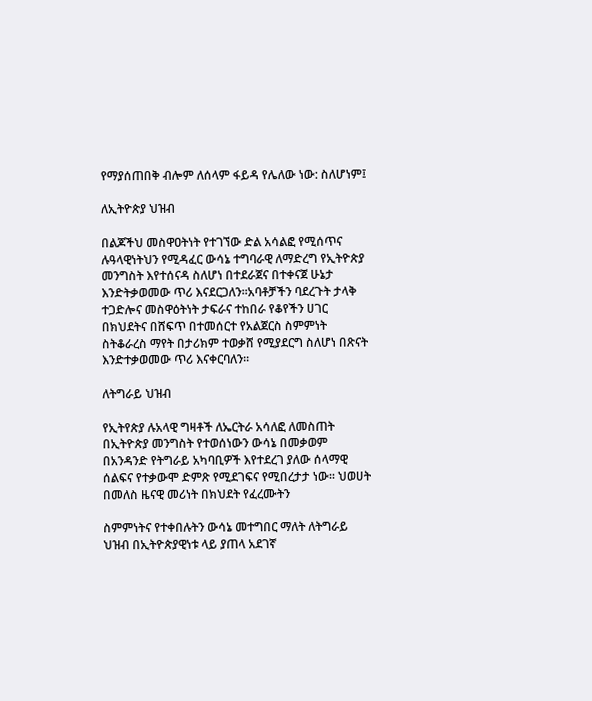የማያሰጠበቅ ብሎም ለሰላም ፋይዳ የሌለው ነው: ስለሆነም፤

ለኢትዮጵያ ህዝብ

በልጆችህ መስዋዐትነት የተገኘው ድል አሳልፎ የሚሰጥና ሉዓላዊነትህን የሚዳፈር ውሳኔ ተግባራዊ ለማድረግ የኢትዮጵያ መንግስት እየተሰናዳ ስለሆነ በተደራጀና በተቀናጀ ሁኔታ እንድትቃወመው ጥሪ እናደርጋለን፡፡አባቶቻችን ባደረጉት ታላቅ ተጋድሎና መስዋዕትነት ታፍራና ተከበራ የቆየችን ሀገር በክህደትና በሸፍጥ በተመሰርተ የአልጀርስ ስምምነት ስትቆራረስ ማየት በታሪክም ተወቃሸ የሚያደርግ ስለሆነ በጽናት እንድተቃወመው ጥሪ እናቀርባለን፡፡

ለትግራይ ህዝብ

የኢትየጵያ ሉአላዊ ግዛቶች ለኤርትራ አሳለፎ ለመስጠት በኢትዮጵያ መንግስት የተወሰነውን ውሳኔ በመቃወም በአንዳንድ የትግራይ አካባቢዎች እየተደረገ ያለው ሰላማዊ ሰልፍና የተቃውሞ ድምጽ የሚደገፍና የሚበረታታ ነው፡፡ ህወሀት በመለስ ዜናዊ መሪነት በክህደት የፈረሙትን

ስምምነትና የተቀበሉትን ውሳኔ መተግበር ማለት ለትግራይ ህዝብ በኢትዮጵያዊነቱ ላይ ያጠላ አደገኛ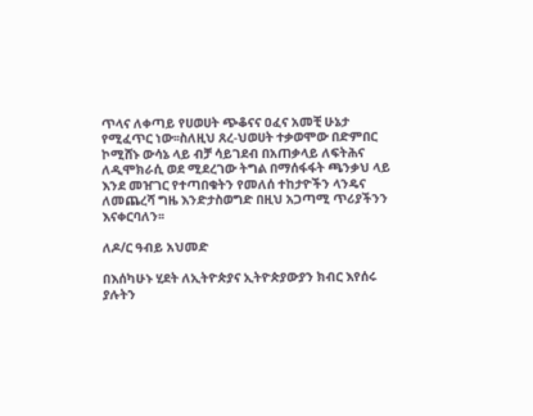ጥላና ለቀጣይ የሀወሀት ጭቆናና ዐፈና አመቺ ሁኔታ የሚፈጥር ነው፡፡ስለዚህ ጸረ-ህወሀት ተቃወሞው በድምበር ኮሚሸኑ ውሳኔ ላይ ብቻ ሳይገደብ በአጠቃላይ ለፍትሕና ለዲሞክራሲ ወደ ሚደረገው ትግል በማሰፋፋት ጫንቃህ ላይ እንደ መዠገር የተጣበቁትን የመለሰ ተከታዮችን ላንዴና ለመጨረሻ ግዜ እንድታስወግድ በዚህ አጋጣሚ ጥሪያችንን እናቀርባለን፡፡

ለዶ/ር ዓብይ አህመድ

በእሰካሁኑ ሂደት ለኢትዮጵያና ኢትዮጵያውያን ክብር እየሰሩ ያሉትን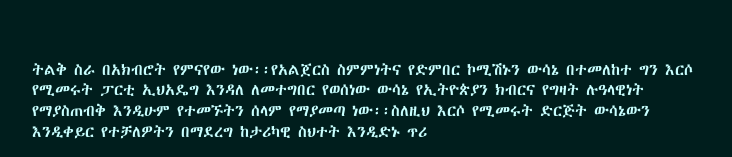ትልቅ ስራ በአክብሮት የምናየው ነው፡፡የአልጀርስ ስምምነትና የድምበር ኮሚሽኑን ውሳኔ በተመለከተ ግን እርሶ የሚመሩት ፓርቲ ኢህአዴግ እንዳለ ለመተግበር የወሰነው ውሳኔ የኢትዮጵያን ክብርና የግዛት ሉዓላዊነት የማያስጠብቅ እንዲሁም የተመኙትን ሰላም የማያመጣ ነው፡፡ስለዚህ እርሶ የሚመሩት ድርጅት ውሳኔውን እንዲቀይር የተቻለዎትን በማደረግ ከታሪካዊ ስህተት እንዲድኑ ጥሪ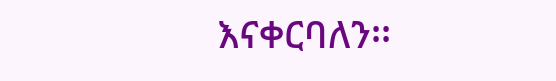እናቀርባለን፡፡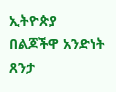ኢትዮጵያ በልጆችዋ አንድነት ጸንታ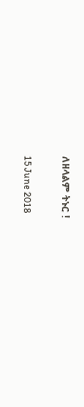ለዘላልም ትኑር !

15 June 2018